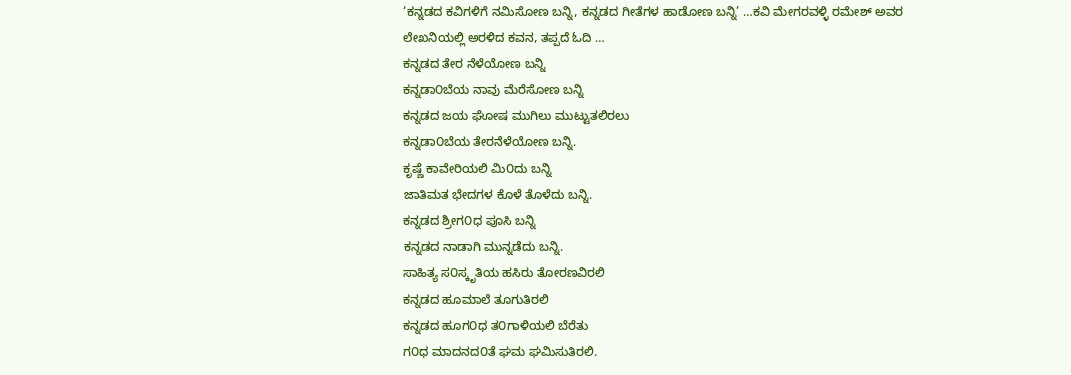‘ಕನ್ನಡದ ಕವಿಗಳಿಗೆ ನಮಿಸೋಣ ಬನ್ನಿ, ಕನ್ನಡದ ಗೀತೆಗಳ ಹಾಡೋಣ ಬನ್ನಿ’ …ಕವಿ ಮೇಗರವಳ್ಳಿ ರಮೇಶ್ ಅವರ ಲೇಖನಿಯಲ್ಲಿ ಅರಳಿದ ಕವನ, ತಪ್ಪದೆ ಓದಿ …
ಕನ್ನಡದ ತೇರ ನೆಳೆಯೋಣ ಬನ್ನಿ
ಕನ್ನಡಾ೦ಬೆಯ ನಾವು ಮೆರೆಸೋಣ ಬನ್ನಿ
ಕನ್ನಡದ ಜಯ ಘೋಷ ಮುಗಿಲು ಮುಟ್ಟುತಲಿರಲು
ಕನ್ನಡಾ೦ಬೆಯ ತೇರನೆಳೆಯೋಣ ಬನ್ನಿ.
ಕೃಷ್ಣೆ ಕಾವೇರಿಯಲಿ ಮಿ೦ದು ಬನ್ನಿ
ಜಾತಿಮತ ಭೇದಗಳ ಕೊಳೆ ತೊಳೆದು ಬನ್ನಿ.
ಕನ್ನಡದ ಶ್ರೀಗ೦ಧ ಪೂಸಿ ಬನ್ನಿ
ಕನ್ನಡದ ನಾಡಾಗಿ ಮುನ್ನಡೆದು ಬನ್ನಿ.
ಸಾಹಿತ್ಯ ಸ೦ಸ್ಕೃತಿಯ ಹಸಿರು ತೋರಣವಿರಲಿ
ಕನ್ನಡದ ಹೂಮಾಲೆ ತೂಗುತಿರಲಿ
ಕನ್ನಡದ ಹೂಗ೦ಧ ತ೦ಗಾಳಿಯಲಿ ಬೆರೆತು
ಗ೦ಧ ಮಾದನದ೦ತೆ ಘಮ ಘಮಿಸುತಿರಲಿ.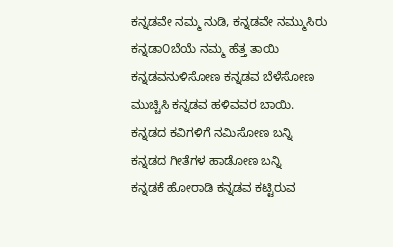ಕನ್ನಡವೇ ನಮ್ಮ ನುಡಿ, ಕನ್ನಡವೇ ನಮ್ಮುಸಿರು
ಕನ್ನಡಾ೦ಬೆಯೆ ನಮ್ಮ ಹೆತ್ತ ತಾಯಿ
ಕನ್ನಡವನುಳಿಸೋಣ ಕನ್ನಡವ ಬೆಳೆಸೋಣ
ಮುಚ್ಚಿಸಿ ಕನ್ನಡವ ಹಳಿವವರ ಬಾಯಿ.
ಕನ್ನಡದ ಕವಿಗಳಿಗೆ ನಮಿಸೋಣ ಬನ್ನಿ
ಕನ್ನಡದ ಗೀತೆಗಳ ಹಾಡೋಣ ಬನ್ನಿ
ಕನ್ನಡಕೆ ಹೋರಾಡಿ ಕನ್ನಡವ ಕಟ್ಟಿರುವ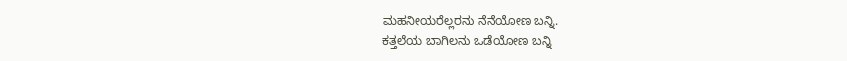ಮಹನೀಯರೆಲ್ಲರನು ನೆನೆಯೋಣ ಬನ್ನಿ.
ಕತ್ತಲೆಯ ಬಾಗಿಲನು ಒಡೆಯೋಣ ಬನ್ನಿ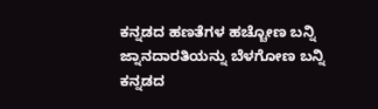ಕನ್ನಡದ ಹಣತೆಗಳ ಹಚ್ಚೋಣ ಬನ್ನಿ
ಜ್ನಾನದಾರತಿಯನ್ನು ಬೆಳಗೋಣ ಬನ್ನಿ
ಕನ್ನಡದ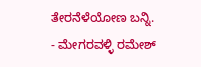ತೇರನೆಳೆಯೋಣ ಬನ್ನಿ.
- ಮೇಗರವಳ್ಳಿ ರಮೇಶ್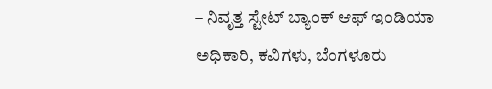– ನಿವೃತ್ತ ಸ್ಟೇಟ್ ಬ್ಯಾಂಕ್ ಆಫ್ ಇಂಡಿಯಾ ಅಧಿಕಾರಿ, ಕವಿಗಳು, ಬೆಂಗಳೂರು